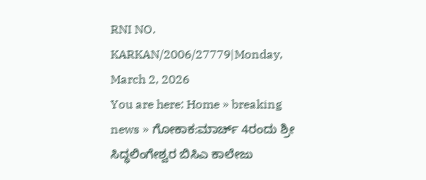RNI NO. KARKAN/2006/27779|Monday, March 2, 2026
You are here: Home » breaking news » ಗೋಕಾಕ:ಮಾರ್ಚ್‌ 4ರಂದು ಶ್ರೀ ಸಿದ್ಧಲಿಂಗೇಶ್ವರ ಬಿಸಿಎ ಕಾಲೇಜು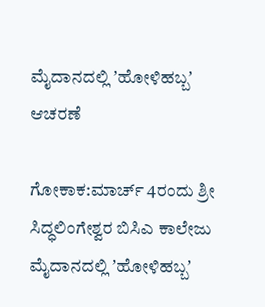ಮೈದಾನದಲ್ಲಿ ʼಹೋಳಿಹಬ್ಬʼ ಆಚರಣೆ

ಗೋಕಾಕ:ಮಾರ್ಚ್‌ 4ರಂದು ಶ್ರೀ ಸಿದ್ಧಲಿಂಗೇಶ್ವರ ಬಿಸಿಎ ಕಾಲೇಜು ಮೈದಾನದಲ್ಲಿ ʼಹೋಳಿಹಬ್ಬʼ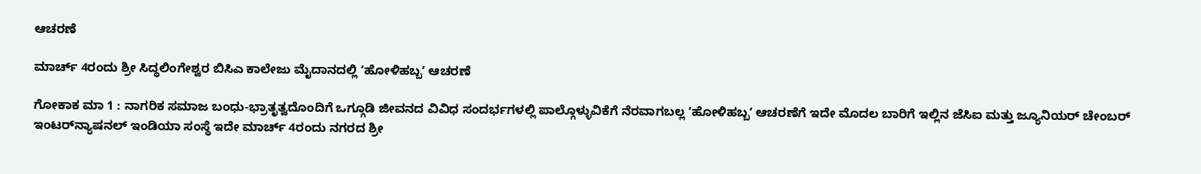ಆಚರಣೆ

ಮಾರ್ಚ್‌ 4ರಂದು ಶ್ರೀ ಸಿದ್ಧಲಿಂಗೇಶ್ವರ ಬಿಸಿಎ ಕಾಲೇಜು ಮೈದಾನದಲ್ಲಿ ʼಹೋಳಿಹಬ್ಬʼ ಆಚರಣೆ

ಗೋಕಾಕ ಮಾ 1 : ನಾಗರಿಕ ಸಮಾಜ ಬಂಧು-ಭ್ರಾತೃತ್ವದೊಂದಿಗೆ ಒಗ್ಗೂಡಿ ಜೀವನದ ವಿವಿಧ ಸಂದರ್ಭಗಳಲ್ಲಿ ಪಾಲ್ಗೊಳ್ಳುವಿಕೆಗೆ ನೆರವಾಗಬಲ್ಲ ʼಹೋಳಿಹಬ್ಬʼ ಆಚರಣೆಗೆ ಇದೇ ಮೊದಲ ಬಾರಿಗೆ ಇಲ್ಲಿನ ಜೆಸಿಐ ಮತ್ತು ಜ್ಯೂನಿಯರ್‌ ಚೇಂಬರ್‌ ಇಂಟರ್‌ನ್ಯಾಷನಲ್‌ ಇಂಡಿಯಾ ಸಂಸ್ಥೆ ಇದೇ ಮಾರ್ಚ್‌ 4ರಂದು ನಗರದ ಶ್ರೀ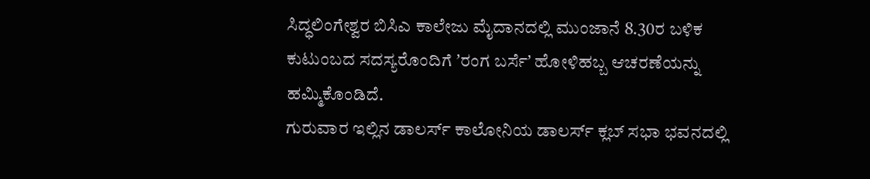ಸಿದ್ಧಲಿಂಗೇಶ್ವರ ಬಿಸಿಎ ಕಾಲೇಜು ಮೈದಾನದಲ್ಲಿ ಮುಂಜಾನೆ 8.30ರ ಬಳಿಕ ಕುಟುಂಬದ ಸದಸ್ಯರೊಂದಿಗೆ ʼರಂಗ ಬರ್ಸೆʼ ಹೋಳಿಹಬ್ಬ ಆಚರಣೆಯನ್ನು ಹಮ್ಮಿಕೊಂಡಿದೆ.
ಗುರುವಾರ ಇಲ್ಲಿನ ಡಾಲರ್ಸ್‌ ಕಾಲೋನಿಯ ಡಾಲರ್ಸ್‌ ಕ್ಲಬ್‌ ಸಭಾ ಭವನದಲ್ಲಿ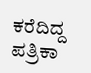ಕರೆದಿದ್ದ ಪತ್ರಿಕಾ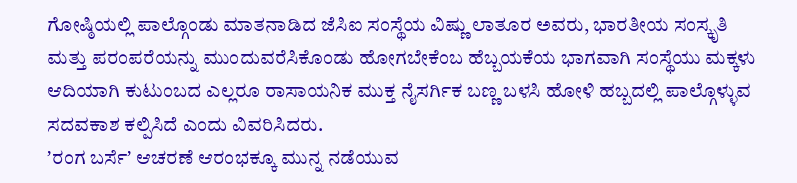ಗೋಷ್ಠಿಯಲ್ಲಿ ಪಾಲ್ಗೊಂಡು ಮಾತನಾಡಿದ ಜೆಸಿಐ ಸಂಸ್ಥೆಯ ವಿಷ್ಣು ಲಾತೂರ ಅವರು, ಭಾರತೀಯ ಸಂಸ್ಕೃತಿ ಮತ್ತು ಪರಂಪರೆಯನ್ನು ಮುಂದುವರೆಸಿಕೊಂಡು ಹೋಗಬೇಕೆಂಬ ಹೆಬ್ಬಯಕೆಯ ಭಾಗವಾಗಿ ಸಂಸ್ಥೆಯು ಮಕ್ಕಳು ಆದಿಯಾಗಿ ಕುಟುಂಬದ ಎಲ್ಲರೂ ರಾಸಾಯನಿಕ ಮುಕ್ತ ನೈಸರ್ಗಿಕ ಬಣ್ಣ ಬಳಸಿ ಹೋಳಿ ಹಬ್ಬದಲ್ಲಿ ಪಾಲ್ಗೊಳ್ಳುವ ಸದವಕಾಶ ಕಲ್ಪಿಸಿದೆ ಎಂದು ವಿವರಿಸಿದರು.
ʼರಂಗ ಬರ್ಸೆʼ ಆಚರಣೆ ಆರಂಭಕ್ಕೂ ಮುನ್ನ ನಡೆಯುವ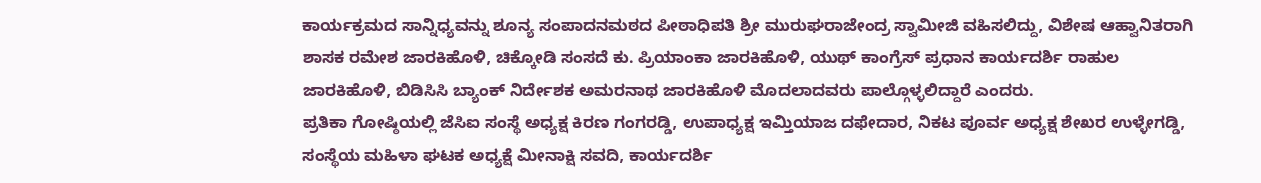ಕಾರ್ಯಕ್ರಮದ ಸಾನ್ನಿಧ್ಯವನ್ನು ಶೂನ್ಯ ಸಂಪಾದನಮಠದ ಪೀಠಾಧಿಪತಿ ಶ್ರೀ ಮುರುಘರಾಜೇಂದ್ರ ಸ್ವಾಮೀಜಿ ವಹಿಸಲಿದ್ದು, ವಿಶೇಷ ಆಹ್ವಾನಿತರಾಗಿ ಶಾಸಕ ರಮೇಶ ಜಾರಕಿಹೊಳಿ, ಚಿಕ್ಕೋಡಿ ಸಂಸದೆ ಕು. ಪ್ರಿಯಾಂಕಾ ಜಾರಕಿಹೊಳಿ, ಯುಥ್‌ ಕಾಂಗ್ರೆಸ್‌ ಪ್ರಧಾನ ಕಾರ್ಯದರ್ಶಿ ರಾಹುಲ ಜಾರಕಿಹೊಳಿ, ಬಿಡಿಸಿಸಿ ಬ್ಯಾಂಕ್‌ ನಿರ್ದೇಶಕ ಅಮರನಾಥ ಜಾರಕಿಹೊಳಿ ಮೊದಲಾದವರು ಪಾಲ್ಗೊಳ್ಳಲಿದ್ದಾರೆ ಎಂದರು.
ಪ್ರತಿಕಾ ಗೋಷ್ಠಿಯಲ್ಲಿ ಜೆಸಿಐ ಸಂಸ್ಥೆ ಅಧ್ಯಕ್ಷ ಕಿರಣ ಗಂಗರಡ್ಡಿ, ಉಪಾಧ್ಯಕ್ಷ ಇಮ್ತಿಯಾಜ ದಫೇದಾರ, ನಿಕಟ ಪೂರ್ವ ಅಧ್ಯಕ್ಷ ಶೇಖರ ಉಳ್ಳೇಗಡ್ಡಿ, ಸಂಸ್ಥೆಯ ಮಹಿಳಾ ಘಟಕ ಅಧ್ಯಕ್ಷೆ ಮೀನಾಕ್ಷಿ ಸವದಿ, ಕಾರ್ಯದರ್ಶಿ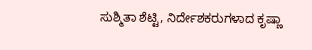ಸುಶ್ಮಿತಾ ಶೆಟ್ಟಿ, ನಿರ್ದೇಶಕರುಗಳಾದ ಕೃಷ್ಣಾ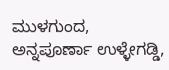ಮುಳಗುಂದ, ಅನ್ನಪೂರ್ಣಾ ಉಳ್ಳೇಗಡ್ಡಿ,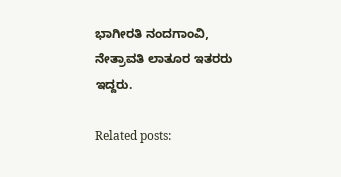ಭಾಗೀರತಿ ನಂದಗಾಂವಿ, ನೇತ್ರಾವತಿ ಲಾತೂರ ಇತರರು ಇದ್ದರು.

Related posts: